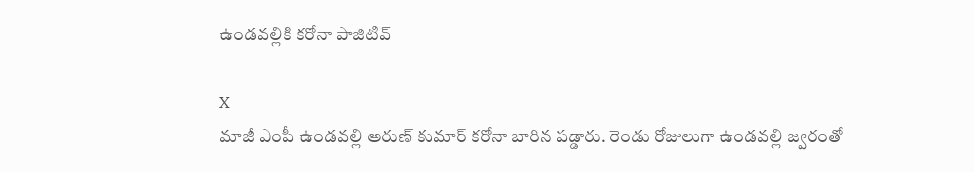ఉండవల్లికి కరోనా పాజిటివ్

X
మాజీ ఎంపీ ఉండవల్లి అరుణ్ కుమార్ కరోనా బారిన పడ్డారు. రెండు రోజులుగా ఉండవల్లి జ్వరంతో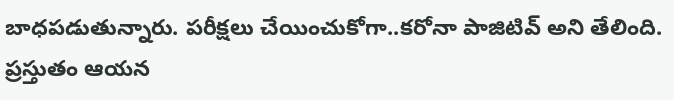బాధపడుతున్నారు. పరీక్షలు చేయించుకోగా..కరోనా పాజిటివ్ అని తేలింది. ప్రస్తుతం ఆయన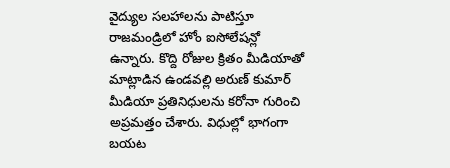వైద్యుల సలహాలను పాటిస్తూ రాజమండ్రిలో హోం ఐసోలేషన్లో ఉన్నారు. కొద్ది రోజుల క్రితం మీడియాతో మాట్లాడిన ఉండవల్లి అరుణ్ కుమార్ మీడియా ప్రతినిధులను కరోనా గురించి అప్రమత్తం చేశారు. విధుల్లో భాగంగా బయట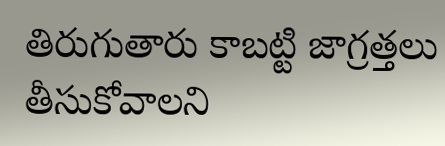తిరుగుతారు కాబట్టి జాగ్రత్తలు తీసుకోవాలని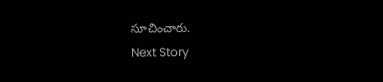సూచించారు.
Next Story